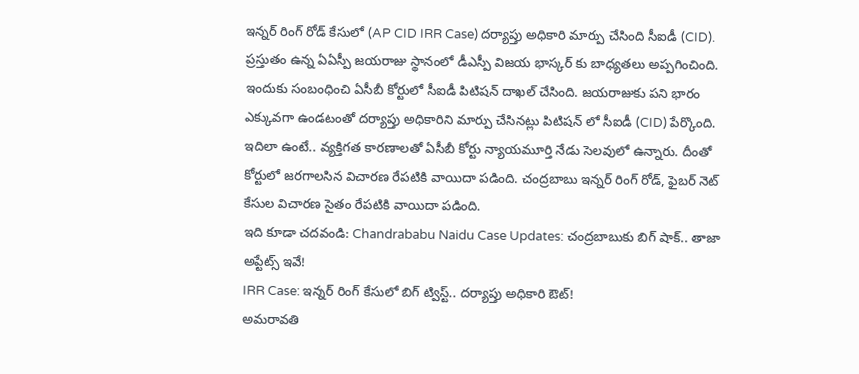ఇన్నర్ రింగ్ రోడ్ కేసులో (AP CID IRR Case) దర్యాప్తు అధికారి మార్పు చేసింది సీఐడీ (CID). ప్రస్తుతం ఉన్న ఏఏస్పీ జయరాజు స్థానంలో డీఎస్పీ విజయ భాస్కర్ కు బాధ్యతలు అప్పగించింది. ఇందుకు సంబంధించి ఏసీబీ కోర్టులో సీఐడీ పిటిషన్ దాఖల్ చేసింది. జయరాజుకు పని భారం ఎక్కువగా ఉండటంతో దర్యాప్తు అధికారిని మార్పు చేసినట్లు పిటిషన్ లో సీఐడీ (CID) పేర్కొంది. ఇదిలా ఉంటే.. వ్యక్తిగత కారణాలతో ఏసీబీ కోర్టు న్యాయమూర్తి నేడు సెలవులో ఉన్నారు. దీంతో కోర్టులో జరగాలసిన విచారణ రేపటికి వాయిదా పడింది. చంద్రబాబు ఇన్నర్ రింగ్ రోడ్, ఫైబర్ నెట్ కేసుల విచారణ సైతం రేపటికి వాయిదా పడింది.
ఇది కూడా చదవండి: Chandrababu Naidu Case Updates: చంద్రబాబుకు బిగ్ షాక్.. తాజా అప్టేట్స్ ఇవే!
IRR Case: ఇన్నర్ రింగ్ కేసులో బిగ్ ట్విస్ట్.. దర్యాప్తు అధికారి ఔట్!
అమరావతి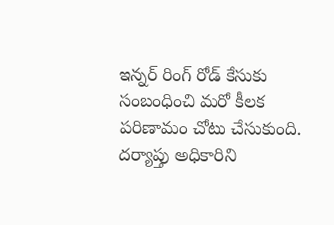ఇన్నర్ రింగ్ రోడ్ కేసుకు సంబంధించి మరో కీలక పరిణామం చోటు చేసుకుంది. దర్యాప్తు అధికారిని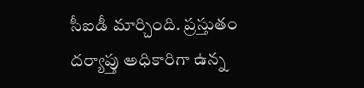సీఐడీ మార్చింది. ప్రస్తుతం దర్యాప్తు అధికారిగా ఉన్న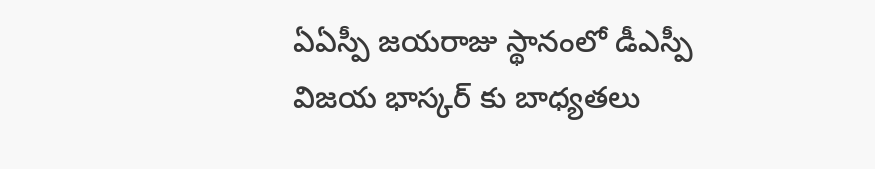ఏఏస్పీ జయరాజు స్థానంలో డీఎస్పీ విజయ భాస్కర్ కు బాధ్యతలు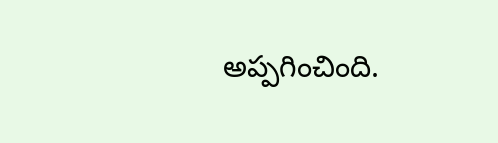అప్పగించింది.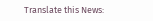Translate this News: